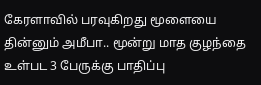கேரளாவில் பரவுகிறது மூளையை தின்னும் அமீபா.. மூன்று மாத குழந்தை உள்பட 3 பேருக்கு பாதிப்பு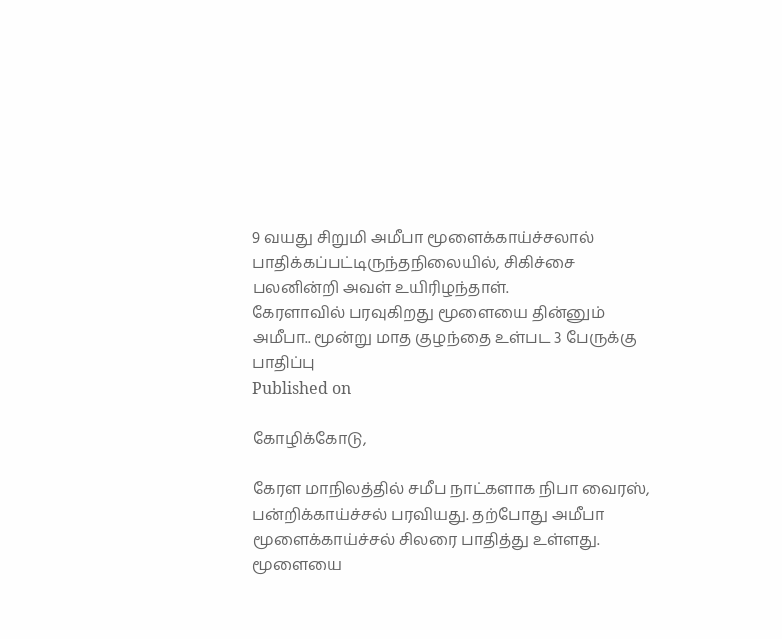9 வயது சிறுமி அமீபா மூளைக்காய்ச்சலால் பாதிக்கப்பட்டிருந்தநிலையில், சிகிச்சை பலனின்றி அவள் உயிரிழந்தாள்.
கேரளாவில் பரவுகிறது மூளையை தின்னும் அமீபா.. மூன்று மாத குழந்தை உள்பட 3 பேருக்கு பாதிப்பு
Published on

கோழிக்கோடு,

கேரள மாநிலத்தில் சமீப நாட்களாக நிபா வைரஸ், பன்றிக்காய்ச்சல் பரவியது. தற்போது அமீபா மூளைக்காய்ச்சல் சிலரை பாதித்து உள்ளது. மூளையை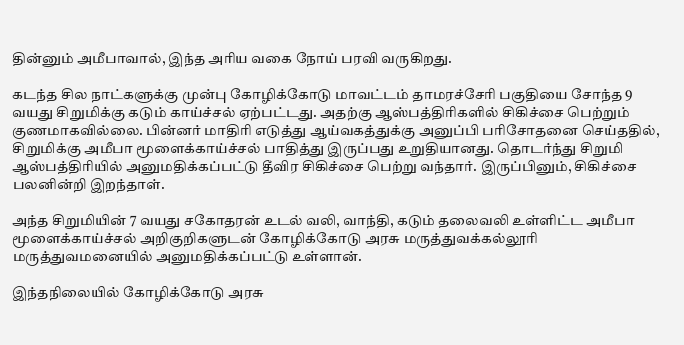தின்னும் அமீபாவால், இந்த அரிய வகை நோய் பரவி வருகிறது.

கடந்த சில நாட்களுக்கு முன்பு கோழிக்கோடு மாவட்டம் தாமரச்சேரி பகுதியை சோந்த 9 வயது சிறுமிக்கு கடும் காய்ச்சல் ஏற்பட்டது. அதற்கு ஆஸ்பத்திரிகளில் சிகிச்சை பெற்றும் குணமாகவில்லை. பின்னர் மாதிரி எடுத்து ஆய்வகத்துக்கு அனுப்பி பரிசோதனை செய்ததில், சிறுமிக்கு அமீபா மூளைக்காய்ச்சல் பாதித்து இருப்பது உறுதியானது. தொடர்ந்து சிறுமி ஆஸ்பத்திரியில் அனுமதிக்கப்பட்டு தீவிர சிகிச்சை பெற்று வந்தார். இருப்பினும், சிகிச்சை பலனின்றி இறந்தாள்.

அந்த சிறுமியின் 7 வயது சகோதரன் உடல் வலி, வாந்தி, கடும் தலைவலி உள்ளிட்ட அமீபா மூளைக்காய்ச்சல் அறிகுறிகளுடன் கோழிக்கோடு அரசு மருத்துவக்கல்லூரி மருத்துவமனையில் அனுமதிக்கப்பட்டு உள்ளான்.

இந்தநிலையில் கோழிக்கோடு அரசு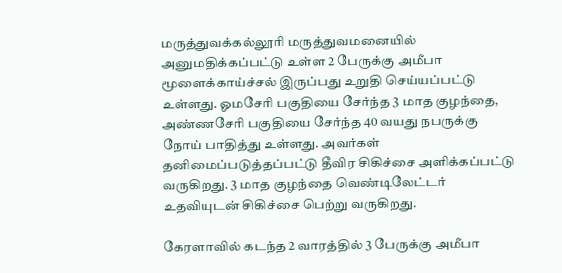மருத்துவக்கல்லூரி மருத்துவமனையில் அனுமதிக்கப்பட்டு உள்ள 2 பேருக்கு அமீபா மூளைக்காய்ச்சல் இருப்பது உறுதி செய்யப்பட்டு உள்ளது. ஓமசேரி பகுதியை சேர்ந்த 3 மாத குழந்தை, அண்ணசேரி பகுதியை சேர்ந்த 40 வயது நபருக்கு நோய் பாதித்து உள்ளது. அவர்கள் தனிமைப்படுத்தப்பட்டு தீவிர சிகிச்சை அளிக்கப்பட்டு வருகிறது. 3 மாத குழந்தை வெண்டிலேட்டர் உதவியுடன் சிகிச்சை பெற்று வருகிறது.

கேரளாவில் கடந்த 2 வாரத்தில் 3 பேருக்கு அமீபா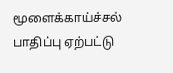மூளைக்காய்ச்சல் பாதிப்பு ஏற்பட்டு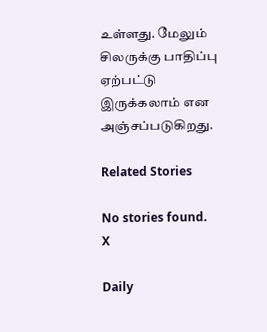உள்ளது. மேலும் சிலருக்கு பாதிப்பு ஏற்பட்டு இருக்கலாம் என அஞ்சப்படுகிறது.

Related Stories

No stories found.
X

Daily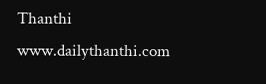Thanthi
www.dailythanthi.com